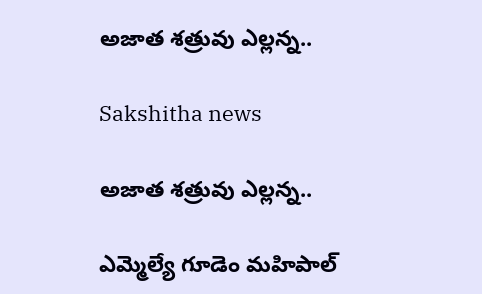అజాత శత్రువు ఎల్లన్న..

Sakshitha news

అజాత శత్రువు ఎల్లన్న..

ఎమ్మెల్యే గూడెం మహిపాల్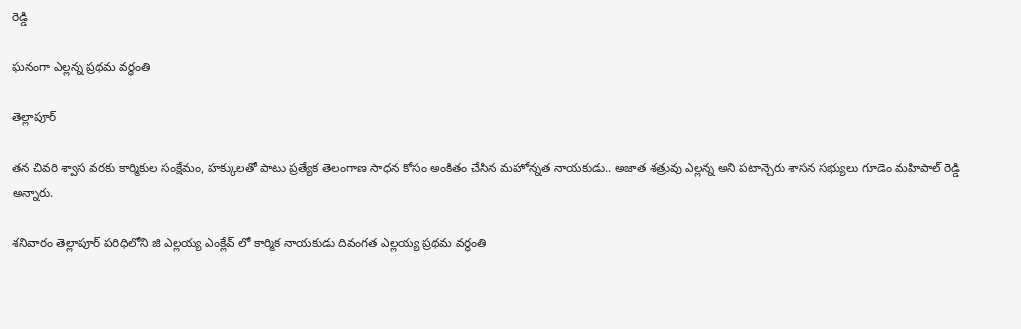రెడ్డి

ఘనంగా ఎల్లన్న ప్రథమ వర్ధంతి

తెల్లాపూర్

తన చివరి శ్వాస వరకు కార్మికుల సంక్షేమం, హక్కులతో పాటు ప్రత్యేక తెలంగాణ సాధన కోసం అంకితం చేసిన మహోన్నత నాయకుడు.. అజాత శత్రువు ఎల్లన్న అని పటాన్చెరు శాసన సభ్యులు గూడెం మహిపాల్ రెడ్డి అన్నారు.

శనివారం తెల్లాపూర్ పరిధిలోని జి ఎల్లయ్య ఎంక్లేవ్ లో కార్మిక నాయకుడు దివంగత ఎల్లయ్య ప్రథమ వర్ధంతి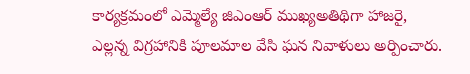కార్యక్రమంలో ఎమ్మెల్యే జిఎంఆర్ ముఖ్యఅతిథిగా హాజరై, ఎల్లన్న విగ్రహానికి పూలమాల వేసి ఘన నివాళులు అర్పించారు.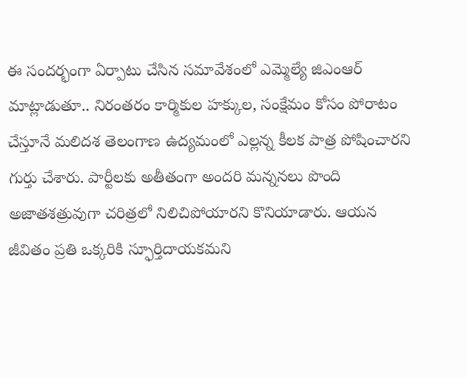ఈ సందర్భంగా ఏర్పాటు చేసిన సమావేశంలో ఎమ్మెల్యే జిఎంఆర్ మాట్లాడుతూ.. నిరంతరం కార్మికుల హక్కుల, సంక్షేమం కోసం పోరాటం చేస్తూనే మలిదశ తెలంగాణ ఉద్యమంలో ఎల్లన్న కీలక పాత్ర పోషించారని గుర్తు చేశారు. పార్టీలకు అతీతంగా అందరి మన్ననలు పొంది అజాతశత్రువుగా చరిత్రలో నిలిచిపోయారని కొనియాడారు. ఆయన జీవితం ప్రతి ఒక్కరికి స్ఫూర్తిదాయకమని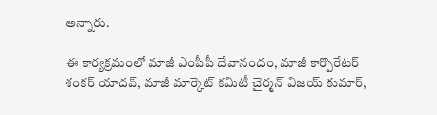అన్నారు.

ఈ కార్యక్రమంలో మాజీ ఎంపీపీ దేవానందం, మాజీ కార్పొరేటర్ శంకర్ యాదవ్, మాజీ మార్కెట్ కమిటీ చైర్మన్ విజయ్ కుమార్,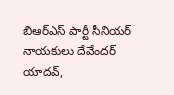బిఆర్ఎస్ పార్టీ సీనియర్ నాయకులు దేవేందర్ యాదవ్,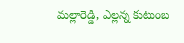మల్లారెడ్డి, ఎల్లన్న కుటుంబ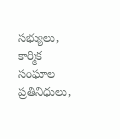సభ్యులు, కార్మిక సంఘాల ప్రతినిధులు,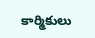కార్మికులు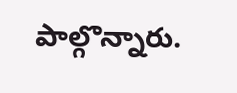పాల్గొన్నారు.